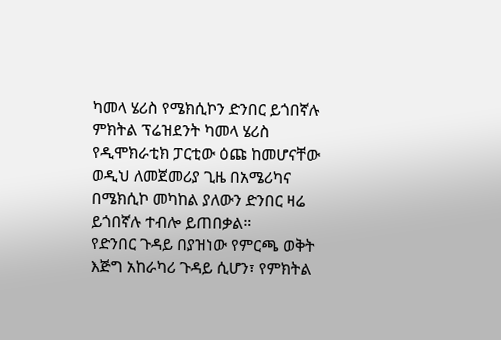ካመላ ሄሪስ የሜክሲኮን ድንበር ይጎበኛሉ
ምክትል ፕሬዝደንት ካመላ ሄሪስ የዲሞክራቲክ ፓርቲው ዕጩ ከመሆናቸው ወዲህ ለመጀመሪያ ጊዜ በአሜሪካና በሜክሲኮ መካከል ያለውን ድንበር ዛሬ ይጎበኛሉ ተብሎ ይጠበቃል።
የድንበር ጉዳይ በያዝነው የምርጫ ወቅት እጅግ አከራካሪ ጉዳይ ሲሆን፣ የምክትል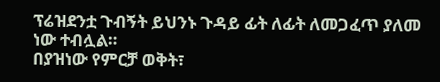ፕሬዝደንቷ ጉብኝት ይህንኑ ጉዳይ ፊት ለፊት ለመጋፈጥ ያለመ ነው ተብሏል።
በያዝነው የምርቻ ወቅት፣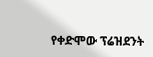የቀድሞው ፕሬዝደንት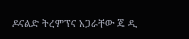ዶናልድ ትረምፕና አጋራቸው ጄ ዲ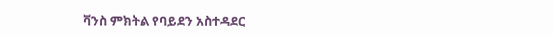ቫንስ ምክትል የባይደን አስተዳደር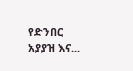የድንበር አያያዝ እና...